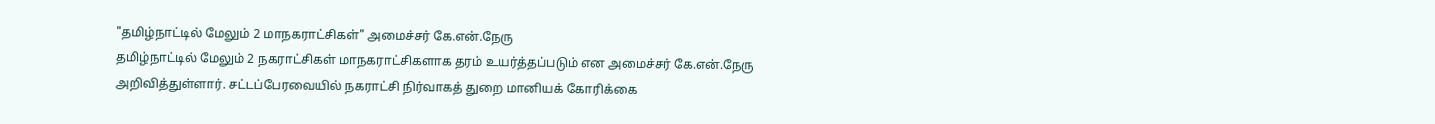"தமிழ்நாட்டில் மேலும் 2 மாநகராட்சிகள்" அமைச்சர் கே.என்.நேரு
தமிழ்நாட்டில் மேலும் 2 நகராட்சிகள் மாநகராட்சிகளாக தரம் உயர்த்தப்படும் என அமைச்சர் கே.என்.நேரு அறிவித்துள்ளார். சட்டப்பேரவையில் நகராட்சி நிர்வாகத் துறை மானியக் கோரிக்கை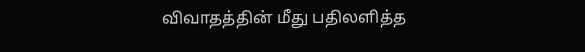விவாதத்தின் மீது பதிலளித்த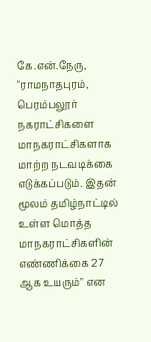கே.என்.நேரு, "ராமநாதபுரம், பெரம்பலூர் நகராட்சிகளை மாநகராட்சிகளாக மாற்ற நடவடிக்கை எடுக்கப்படும். இதன் மூலம் தமிழ்நாட்டில் உள்ள மொத்த மாநகராட்சிகளின் எண்ணிக்கை 27 ஆக உயரும்" என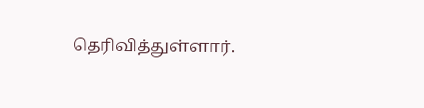தெரிவித்துள்ளார்.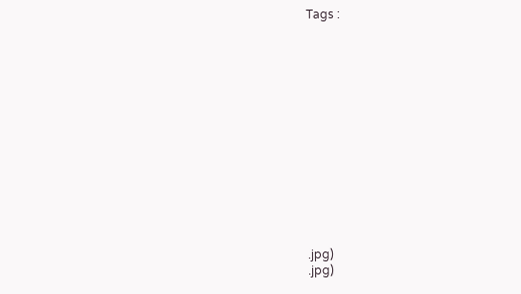Tags :














.jpg)
.jpg)